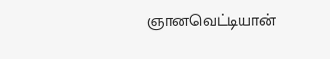ஞானவெட்டியான்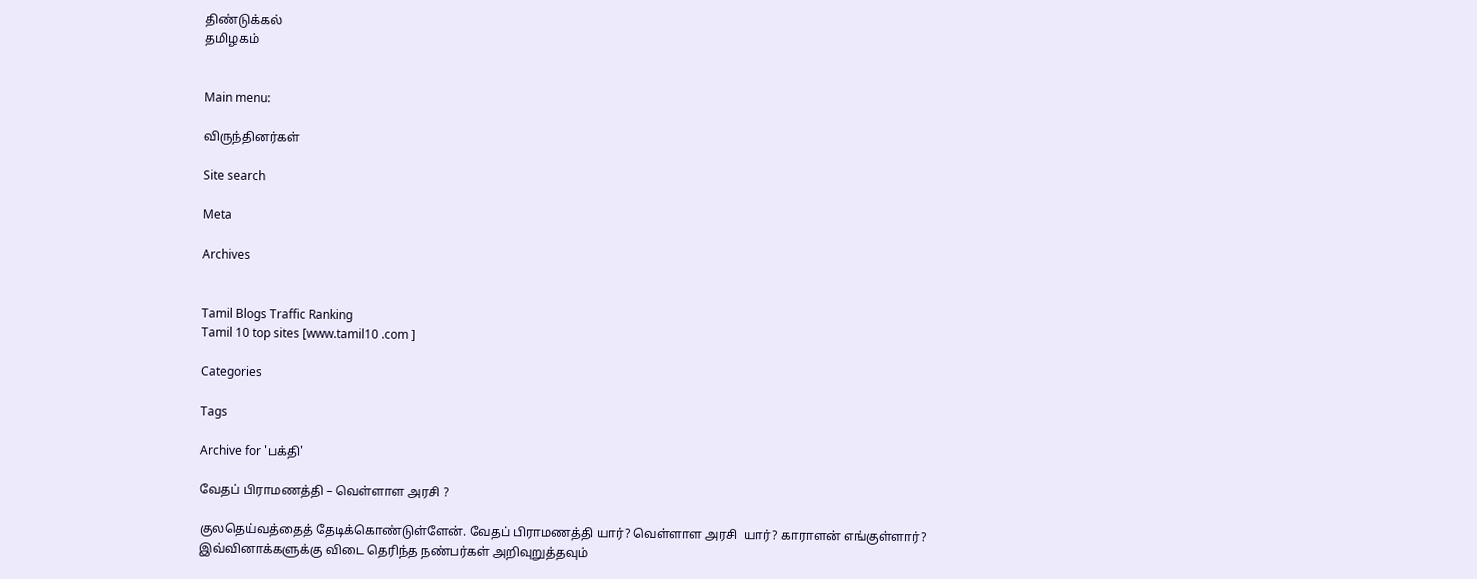திண்டுக்கல்
தமிழகம்


Main menu:

விருந்தினர்கள்

Site search

Meta

Archives


Tamil Blogs Traffic Ranking
Tamil 10 top sites [www.tamil10 .com ]

Categories

Tags

Archive for 'பக்தி'

வேதப் பிராமணத்தி – வெள்ளாள அரசி ?

குலதெய்வத்தைத் தேடிக்கொண்டுள்ளேன். வேதப் பிராமணத்தி யார்? வெள்ளாள அரசி  யார்? காராளன் எங்குள்ளார்? இவ்வினாக்களுக்கு விடை தெரிந்த நண்பர்கள் அறிவுறுத்தவும்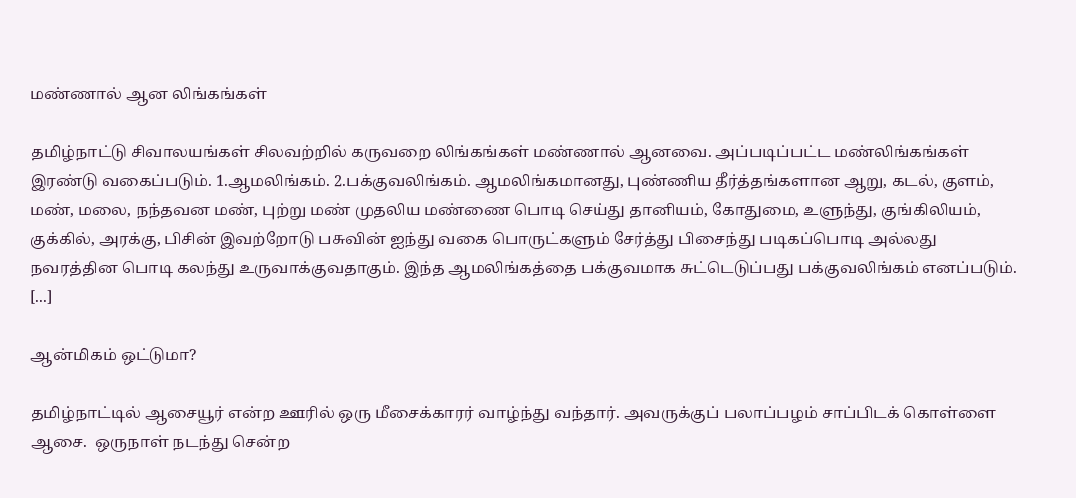மண்ணால் ஆன லிங்கங்கள்

தமிழ்நாட்டு சிவாலயங்கள் சிலவற்றில் கருவறை லிங்கங்கள் மண்ணால் ஆனவை. அப்படிப்பட்ட மண்லிங்கங்கள் இரண்டு வகைப்படும். 1.ஆமலிங்கம். 2.பக்குவலிங்கம். ஆமலிங்கமானது, புண்ணிய தீர்த்தங்களான ஆறு, கடல், குளம், மண், மலை, நந்தவன மண், புற்று மண் முதலிய மண்ணை பொடி செய்து தானியம், கோதுமை, உளுந்து, குங்கிலியம், குக்கில், அரக்கு, பிசின் இவற்றோடு பசுவின் ஐந்து வகை பொருட்களும் சேர்த்து பிசைந்து படிகப்பொடி அல்லது நவரத்தின பொடி கலந்து உருவாக்குவதாகும். இந்த ஆமலிங்கத்தை பக்குவமாக சுட்டெடுப்பது பக்குவலிங்கம் எனப்படும். [...]

ஆன்மிகம் ஒட்டுமா?

தமிழ்நாட்டில் ஆசையூர் என்ற ஊரில் ஒரு மீசைக்காரர் வாழ்ந்து வந்தார். அவருக்குப் பலாப்பழம் சாப்பிடக் கொள்ளை ஆசை.  ஒருநாள் நடந்து சென்ற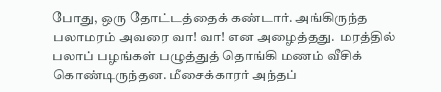போது, ஒரு தோட்டத்தைக் கண்டார். அங்கிருந்த பலாமரம் அவரை வா! வா! என அழைத்தது.  மரத்தில் பலாப் பழங்கள் பழுத்துத் தொங்கி மணம் வீசிக் கொண்டிருந்தன. மீசைக்காரர் அந்தப்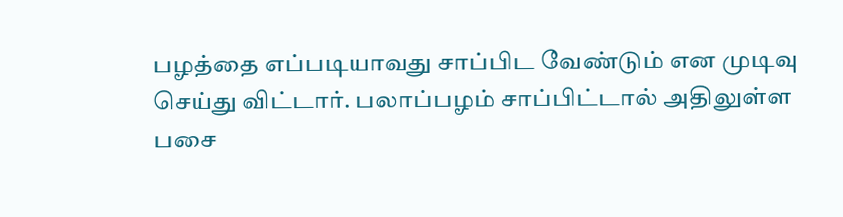பழத்தை எப்படியாவது சாப்பிட வேண்டும் என முடிவு செய்து விட்டார். பலாப்பழம் சாப்பிட்டால் அதிலுள்ள பசை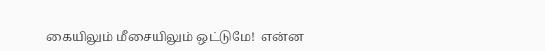கையிலும் மீசையிலும் ஒட்டுமே!  என்ன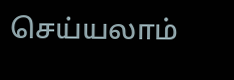செய்யலாம்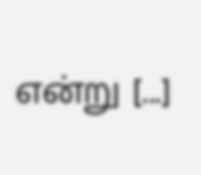என்று [...]